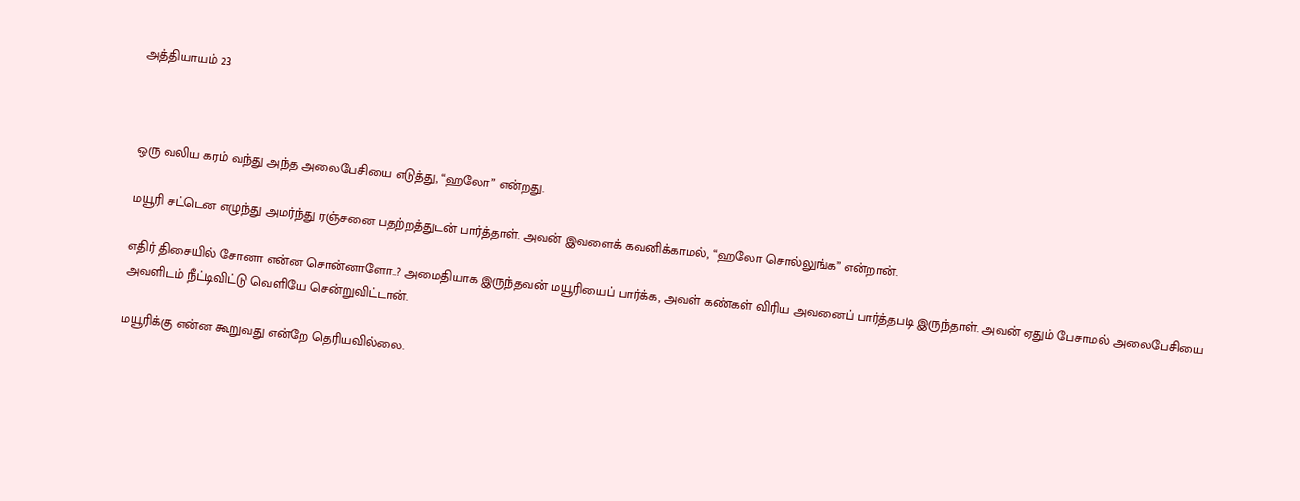அத்தியாயம் 23



ஒரு வலிய கரம் வந்து அந்த அலைபேசியை எடுத்து, “ஹலோ” என்றது.

மயூரி சட்டென எழுந்து அமர்ந்து ரஞ்சனை பதற்றத்துடன் பார்த்தாள். அவன் இவளைக் கவனிக்காமல், “ஹலோ சொல்லுங்க” என்றான்.

எதிர் திசையில் சோனா என்ன சொன்னாளோ..? அமைதியாக இருந்தவன் மயூரியைப் பார்க்க, அவள் கண்கள் விரிய அவனைப் பார்த்தபடி இருந்தாள். அவன் ஏதும் பேசாமல் அலைபேசியை அவளிடம் நீட்டிவிட்டு வெளியே சென்றுவிட்டான்.

மயூரிக்கு என்ன கூறுவது என்றே தெரியவில்லை.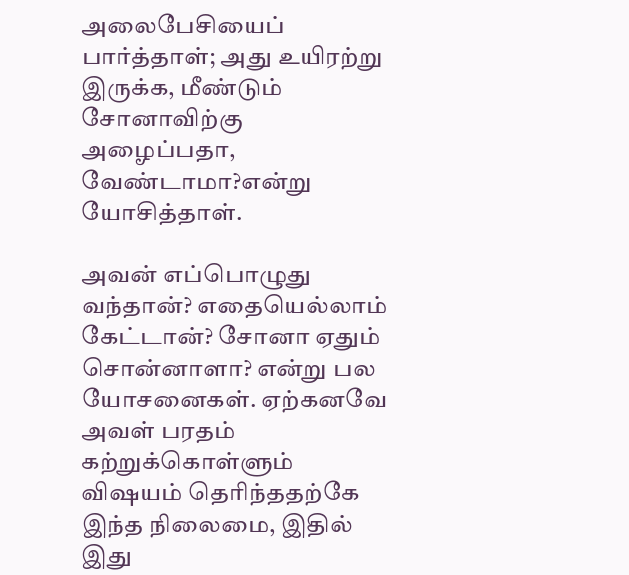அலைபேசியைப் பார்த்தாள்; அது உயிரற்று இருக்க, மீண்டும் சோனாவிற்கு அழைப்பதா, வேண்டாமா?என்று யோசித்தாள்.

அவன் எப்பொழுது வந்தான்? எதையெல்லாம் கேட்டான்? சோனா ஏதும் சொன்னாளா? என்று பல யோசனைகள். ஏற்கனவே அவள் பரதம் கற்றுக்கொள்ளும் விஷயம் தெரிந்ததற்கே இந்த நிலைமை, இதில் இது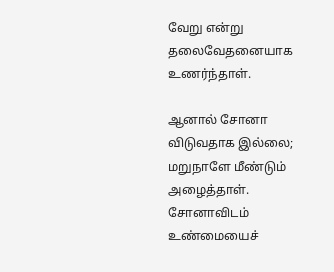வேறு என்று தலைவேதனையாக உணர்ந்தாள்.

ஆனால் சோனா விடுவதாக இல்லை; மறுநாளே மீண்டும் அழைத்தாள். சோனாவிடம் உண்மையைச்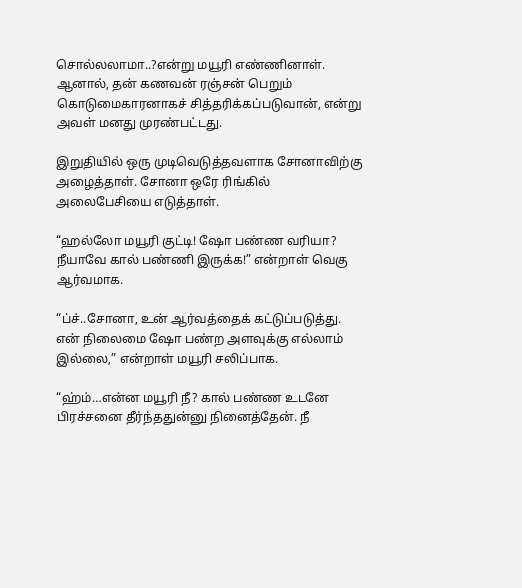சொல்லலாமா..?என்று மயூரி எண்ணினாள். ஆனால், தன் கணவன் ரஞ்சன் பெறும் கொடுமைகாரனாகச் சித்தரிக்கப்படுவான், என்று அவள் மனது முரண்பட்டது.

இறுதியில் ஒரு முடிவெடுத்தவளாக சோனாவிற்கு அழைத்தாள். சோனா ஒரே ரிங்கில் அலைபேசியை எடுத்தாள்.

“ஹல்லோ மயூரி குட்டி! ஷோ பண்ண வரியா? நீயாவே கால் பண்ணி இருக்க!” என்றாள் வெகு ஆர்வமாக.

“ப்ச்..சோனா, உன் ஆர்வத்தைக் கட்டுப்படுத்து. என் நிலைமை ஷோ பண்ற அளவுக்கு எல்லாம் இல்லை,” என்றாள் மயூரி சலிப்பாக.

“ஹ்ம்…என்ன மயூரி நீ? கால் பண்ண உடனே பிரச்சனை தீர்ந்ததுன்னு நினைத்தேன். நீ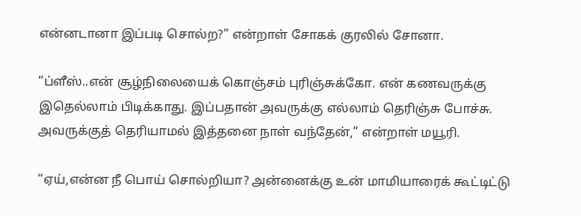என்னடானா இப்படி சொல்ற?” என்றாள் சோகக் குரலில் சோனா.

“ப்ளீஸ்..என் சூழ்நிலையைக் கொஞ்சம் புரிஞ்சுக்கோ. என் கணவருக்கு இதெல்லாம் பிடிக்காது. இப்பதான் அவருக்கு எல்லாம் தெரிஞ்சு போச்சு. அவருக்குத் தெரியாமல் இத்தனை நாள் வந்தேன்,” என்றாள் மயூரி.

“ஏய்,என்ன நீ பொய் சொல்றியா? அன்னைக்கு உன் மாமியாரைக் கூட்டிட்டு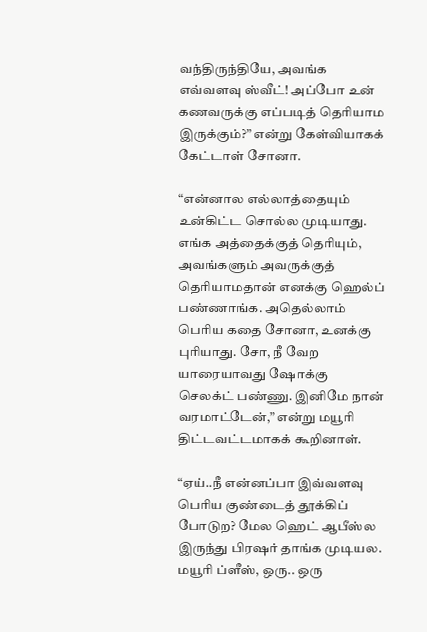வந்திருந்தியே, அவங்க எவ்வளவு ஸ்வீட்! அப்போ உன் கணவருக்கு எப்படித் தெரியாம இருக்கும்?” என்று கேள்வியாகக் கேட்டாள் சோனா.

“என்னால எல்லாத்தையும் உன்கிட்ட சொல்ல முடியாது. எங்க அத்தைக்குத் தெரியும், அவங்களும் அவருக்குத் தெரியாமதான் எனக்கு ஹெல்ப் பண்ணாங்க. அதெல்லாம் பெரிய கதை சோனா, உனக்கு புரியாது. சோ, நீ வேற யாரையாவது ஷோக்கு செலக்ட் பண்ணு. இனிமே நான் வரமாட்டேன்,” என்று மயூரி திட்டவட்டமாகக் கூறினாள்.

“ஏய்..நீ என்னப்பா இவ்வளவு பெரிய குண்டைத் தூக்கிப் போடுற? மேல ஹெட் ஆபீஸ்ல இருந்து பிரஷர் தாங்க முடியல. மயூரி ப்ளீஸ், ஒரு.. ஒரு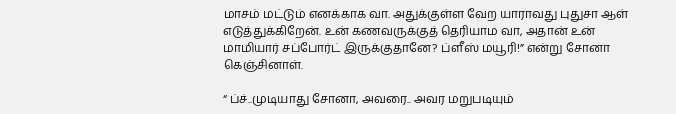மாசம் மட்டும் எனக்காக வா. அதுக்குள்ள வேற யாராவது புதுசா ஆள் எடுத்துக்கிறேன். உன் கணவருக்குத் தெரியாம வா, அதான் உன் மாமியார் சப்போர்ட் இருக்குதானே? ப்ளீஸ் மயூரி!” என்று சோனா கெஞ்சினாள்.

“ ப்ச்..முடியாது சோனா, அவரை.. அவர மறுபடியும்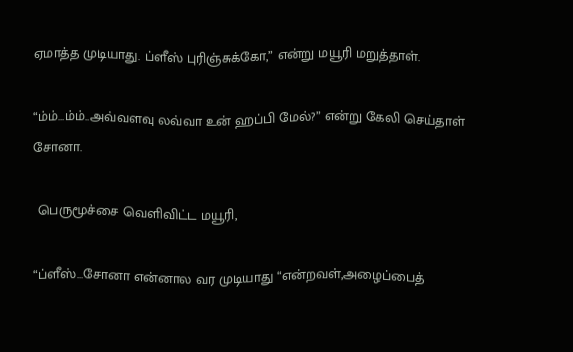ஏமாத்த முடியாது. ப்ளீஸ் புரிஞ்சுக்கோ,” என்று மயூரி மறுத்தாள்.

“ம்ம்…ம்ம்..அவ்வளவு லவ்வா உன் ஹப்பி மேல்?” என்று கேலி செய்தாள் சோனா.

 பெருமூச்சை வெளிவிட்ட மயூரி,

“ப்ளீஸ்…சோனா என்னால வர முடியாது “என்றவள்,அழைப்பைத்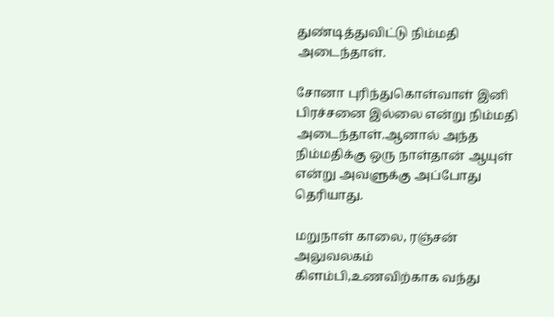துண்டித்துவிட்டு நிம்மதி அடைந்தாள்.

சோனா புரிந்துகொள்வாள் இனி பிரச்சனை இல்லை என்று நிம்மதி அடைந்தாள்.ஆனால் அந்த நிம்மதிக்கு ஒரு நாள்தான் ஆயுள் என்று அவளுக்கு அப்போது தெரியாது.

மறுநாள் காலை, ரஞ்சன் அலுவலகம் கிளம்பி,உணவிற்காக வந்து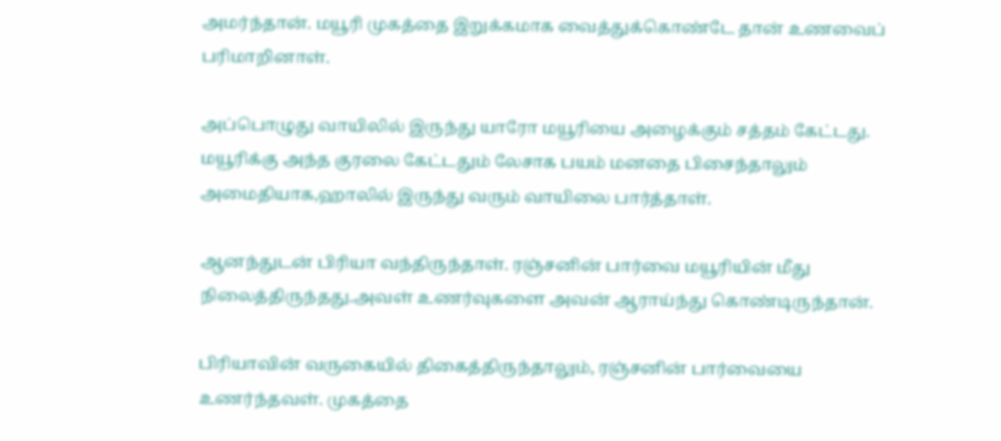அமர்ந்தான். மயூரி முகத்தை இறுக்கமாக வைத்துக்கொண்டே தான் உணவைப் பரிமாறினாள்.

அப்பொழுது வாயிலில் இருந்து யாரோ மயூரியை அழைக்கும் சத்தம் கேட்டது. மயூரிக்கு அந்த குரலை கேட்டதும் லேசாக பயம் மனதை பிசைந்தாலும் அமைதியாக,ஹாலில் இருந்து வரும் வாயிலை பார்த்தாள்.

ஆனந்துடன் பிரியா வந்திருந்தாள். ரஞ்சனின் பார்வை மயூரியின் மீது நிலைத்திருந்தது.அவள் உணர்வுகளை அவன் ஆராய்ந்து கொண்டிருந்தான்.

பிரியாவின் வருகையில் திகைத்திருந்தாலும், ரஞ்சனின் பார்வையை உணர்ந்தவள். முகத்தை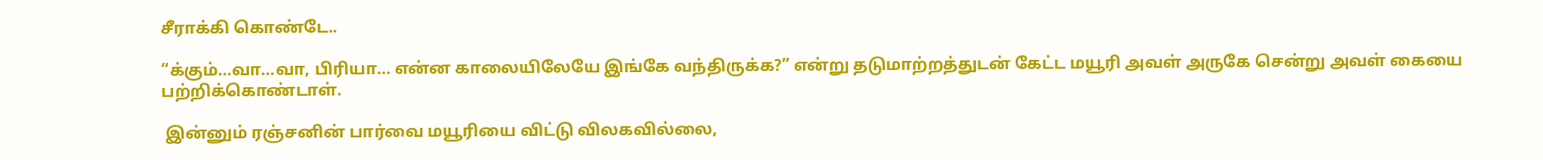சீராக்கி கொண்டே..

“க்கும்…வா…வா, பிரியா… என்ன காலையிலேயே இங்கே வந்திருக்க?” என்று தடுமாற்றத்துடன் கேட்ட மயூரி அவள் அருகே சென்று அவள் கையை பற்றிக்கொண்டாள்.

 இன்னும் ரஞ்சனின் பார்வை மயூரியை விட்டு விலகவில்லை,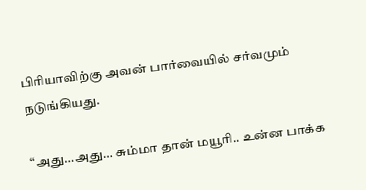பிரியாவிற்கு அவன் பார்வையில் சர்வமும் நடுங்கியது.

“அது…அது… சும்மா தான் மயூரி.. உன்ன பாக்க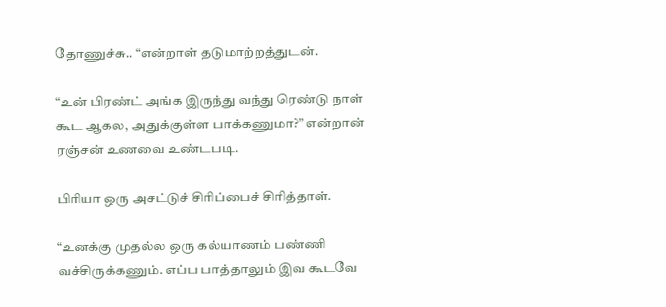தோணுச்சு.. “என்றாள் தடுமாற்றத்துடன்.

“உன் பிரண்ட் அங்க இருந்து வந்து ரெண்டு நாள் கூட ஆகல, அதுக்குள்ள பாக்கணுமா?” என்றான் ரஞ்சன் உணவை உண்டபடி.

பிரியா ஒரு அசட்டுச் சிரிப்பைச் சிரித்தாள்.

“உனக்கு முதல்ல ஒரு கல்யாணம் பண்ணி வச்சிருக்கணும். எப்ப பாத்தாலும் இவ கூடவே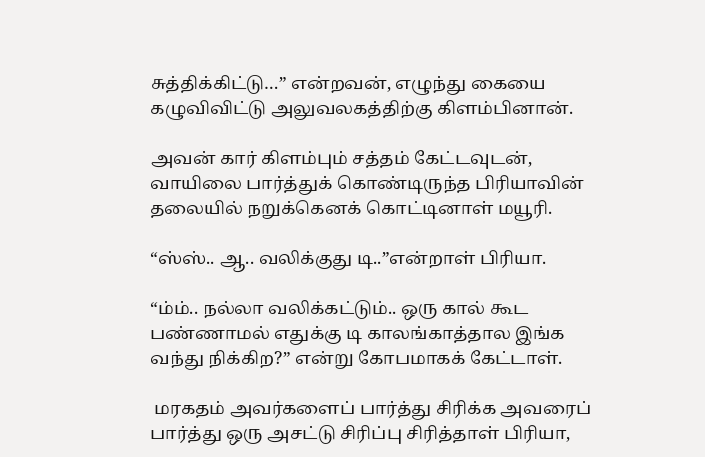சுத்திக்கிட்டு…” என்றவன், எழுந்து கையை கழுவிவிட்டு அலுவலகத்திற்கு கிளம்பினான்.

அவன் கார் கிளம்பும் சத்தம் கேட்டவுடன், வாயிலை பார்த்துக் கொண்டிருந்த பிரியாவின் தலையில் நறுக்கெனக் கொட்டினாள் மயூரி.

“ஸ்ஸ்.. ஆ.. வலிக்குது டி..”என்றாள் பிரியா.

“ம்ம்.. நல்லா வலிக்கட்டும்.. ஒரு கால் கூட பண்ணாமல் எதுக்கு டி காலங்காத்தால இங்க வந்து நிக்கிற?” என்று கோபமாகக் கேட்டாள்.

 மரகதம் அவர்களைப் பார்த்து சிரிக்க அவரைப் பார்த்து ஒரு அசட்டு சிரிப்பு சிரித்தாள் பிரியா,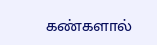கண்களால்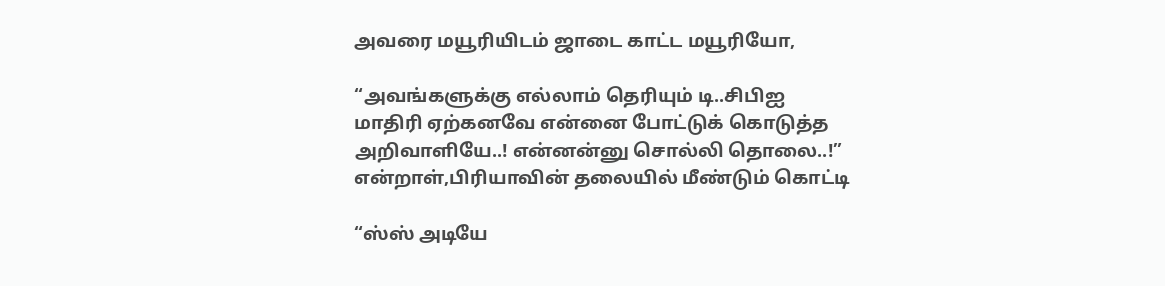அவரை மயூரியிடம் ஜாடை காட்ட மயூரியோ,

“அவங்களுக்கு எல்லாம் தெரியும் டி..சிபிஐ மாதிரி ஏற்கனவே என்னை போட்டுக் கொடுத்த அறிவாளியே..! என்னன்னு சொல்லி தொலை..!” என்றாள்,பிரியாவின் தலையில் மீண்டும் கொட்டி

“ஸ்ஸ் அடியே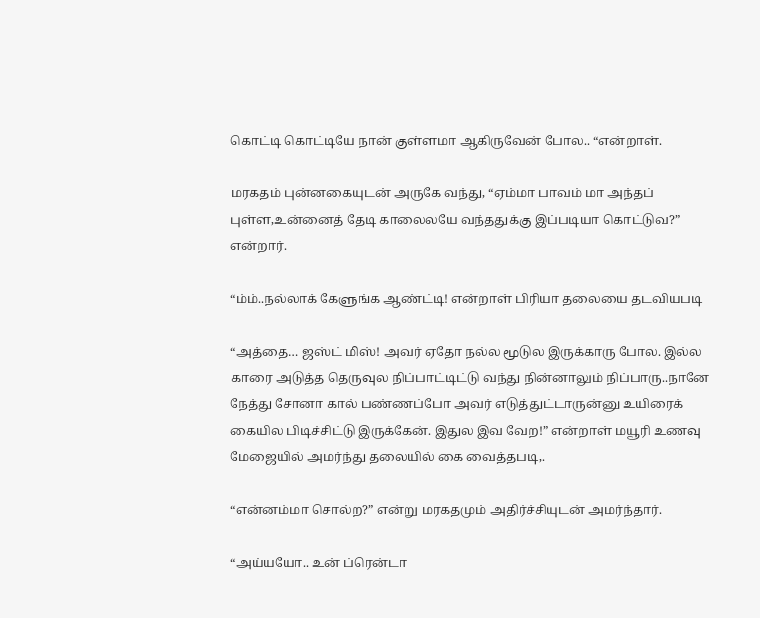கொட்டி கொட்டியே நான் குள்ளமா ஆகிருவேன் போல.. “என்றாள்.

மரகதம் புன்னகையுடன் அருகே வந்து, “ஏம்மா பாவம் மா அந்தப் புள்ள,உன்னைத் தேடி காலைலயே வந்ததுக்கு இப்படியா கொட்டுவ?” என்றார்.

“ம்ம்..நல்லாக் கேளுங்க ஆண்ட்டி! என்றாள் பிரியா தலையை தடவியபடி

“அத்தை… ஜஸ்ட் மிஸ்! அவர் ஏதோ நல்ல மூடுல இருக்காரு போல. இல்ல காரை அடுத்த தெருவுல நிப்பாட்டிட்டு வந்து நின்னாலும் நிப்பாரு..நானே நேத்து சோனா கால் பண்ணப்போ அவர் எடுத்துட்டாருன்னு உயிரைக் கையில பிடிச்சிட்டு இருக்கேன். இதுல இவ வேற!” என்றாள் மயூரி உணவு மேஜையில் அமர்ந்து தலையில் கை வைத்தபடி,.

“என்னம்மா சொல்ற?” என்று மரகதமும் அதிர்ச்சியுடன் அமர்ந்தார்.

“அய்யயோ.. உன் ப்ரென்டா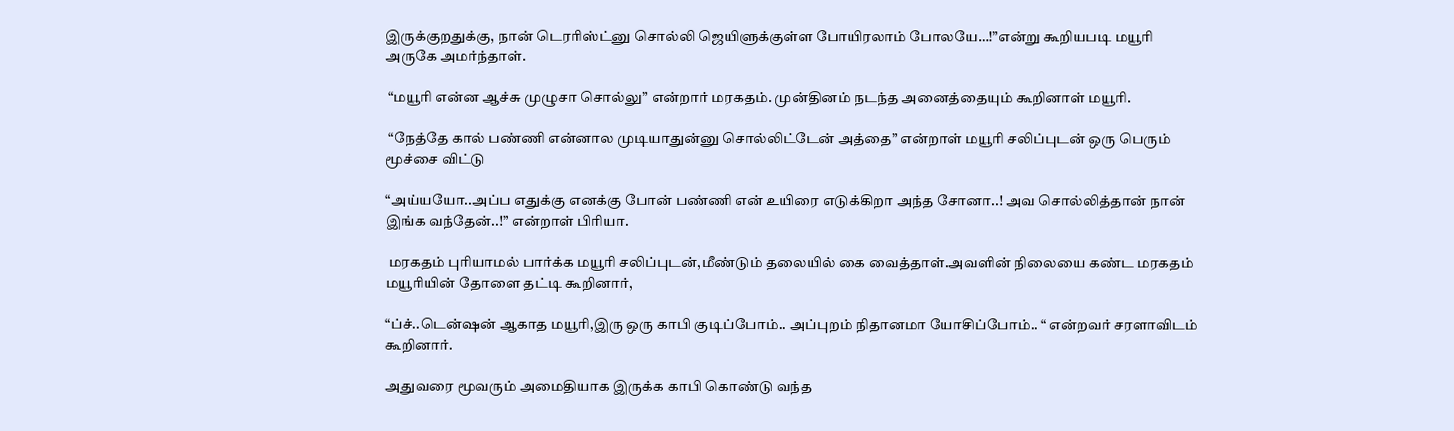இருக்குறதுக்கு, நான் டெரரிஸ்ட்னு சொல்லி ஜெயிளுக்குள்ள போயிரலாம் போலயே…!”என்று கூறியபடி மயூரி  அருகே அமர்ந்தாள்.

 “மயூரி என்ன ஆச்சு முழுசா சொல்லு” என்றார் மரகதம். முன்தினம் நடந்த அனைத்தையும் கூறினாள் மயூரி.

 “நேத்தே கால் பண்ணி என்னால முடியாதுன்னு சொல்லிட்டேன் அத்தை” என்றாள் மயூரி சலிப்புடன் ஒரு பெரும் மூச்சை விட்டு

“அய்யயோ..அப்ப எதுக்கு எனக்கு போன் பண்ணி என் உயிரை எடுக்கிறா அந்த சோனா..! அவ சொல்லித்தான் நான் இங்க வந்தேன்..!” என்றாள் பிரியா.

 மரகதம் புரியாமல் பார்க்க மயூரி சலிப்புடன்,மீண்டும் தலையில் கை வைத்தாள்.அவளின் நிலையை கண்ட மரகதம் மயூரியின் தோளை தட்டி கூறினார்,

“ப்ச்..டென்ஷன் ஆகாத மயூரி,இரு ஒரு காபி குடிப்போம்.. அப்புறம் நிதானமா யோசிப்போம்.. “ என்றவர் சரளாவிடம் கூறினார்.

அதுவரை மூவரும் அமைதியாக இருக்க காபி கொண்டு வந்த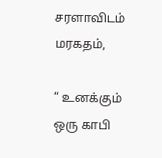சரளாவிடம் மரகதம்,

“ உனக்கும் ஒரு காபி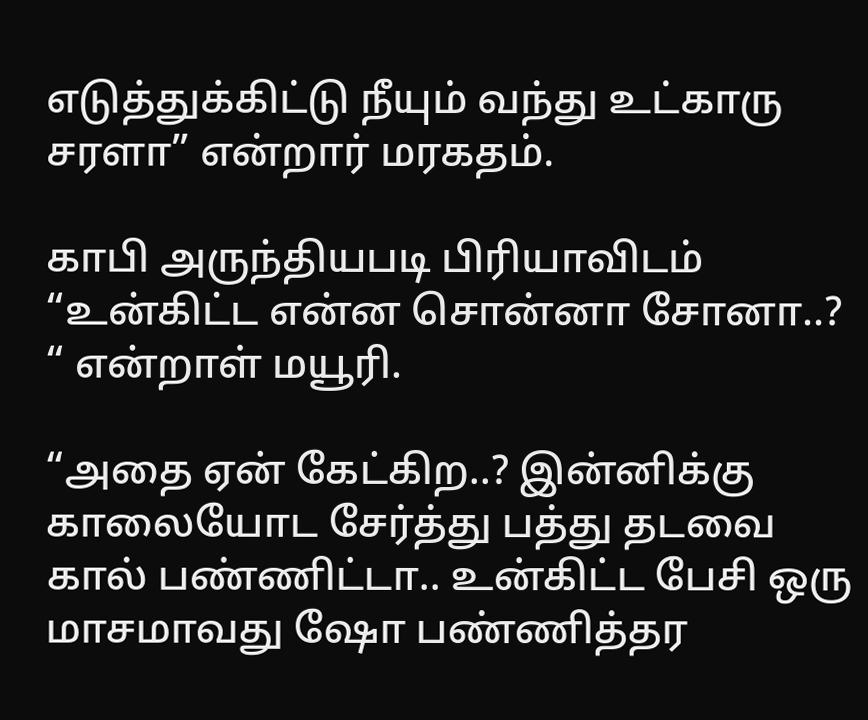எடுத்துக்கிட்டு நீயும் வந்து உட்காரு சரளா” என்றார் மரகதம்.

காபி அருந்தியபடி பிரியாவிடம் “உன்கிட்ட என்ன சொன்னா சோனா..? “ என்றாள் மயூரி.

“அதை ஏன் கேட்கிற..? இன்னிக்கு காலையோட சேர்த்து பத்து தடவை கால் பண்ணிட்டா.. உன்கிட்ட பேசி ஒரு மாசமாவது ஷோ பண்ணித்தர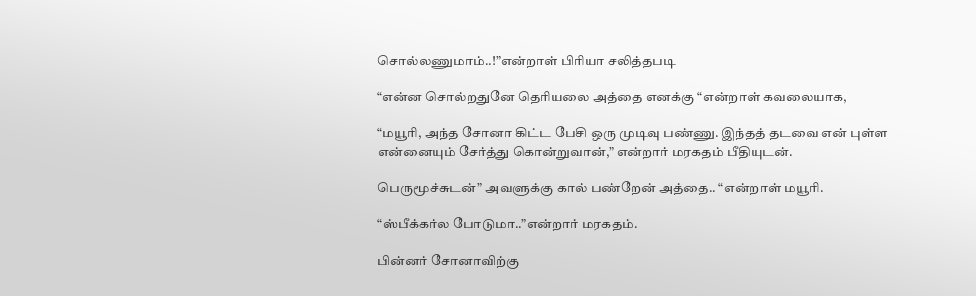சொல்லணுமாம்..!”என்றாள் பிரியா சலித்தபடி

“என்ன சொல்றதுனே தெரியலை அத்தை எனக்கு “என்றாள் கவலையாக,

“மயூரி, அந்த சோனா கிட்ட பேசி ஒரு முடிவு பண்ணு. இந்தத் தடவை என் புள்ள என்னையும் சேர்த்து கொன்றுவான்,” என்றார் மரகதம் பீதியுடன்.

பெருமூச்சுடன்” அவளுக்கு கால் பண்றேன் அத்தை.. “என்றாள் மயூரி.

“ஸ்பீக்கர்ல போடுமா..”என்றார் மரகதம்.

பின்னர் சோனாவிற்கு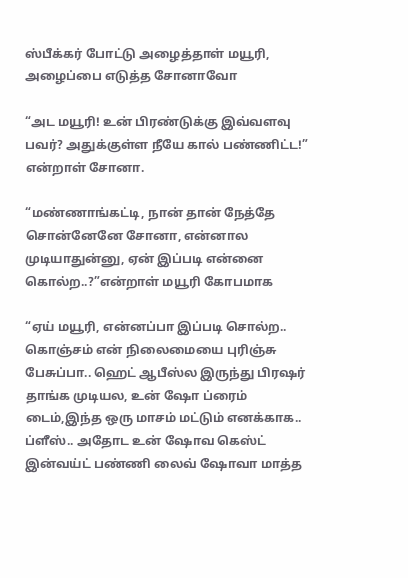ஸ்பீக்கர் போட்டு அழைத்தாள் மயூரி, அழைப்பை எடுத்த சோனாவோ

“அட மயூரி! உன் பிரண்டுக்கு இவ்வளவு பவர்? அதுக்குள்ள நீயே கால் பண்ணிட்ட!” என்றாள் சோனா.

“மண்ணாங்கட்டி, நான் தான் நேத்தே சொன்னேனே சோனா, என்னால முடியாதுன்னு, ஏன் இப்படி என்னை கொல்ற..?”என்றாள் மயூரி கோபமாக

“ஏய் மயூரி, என்னப்பா இப்படி சொல்ற.. கொஞ்சம் என் நிலைமையை புரிஞ்சு பேசுப்பா.. ஹெட் ஆபீஸ்ல இருந்து பிரஷர் தாங்க முடியல, உன் ஷோ ப்ரைம் டைம்,இந்த ஒரு மாசம் மட்டும் எனக்காக.. ப்ளீஸ்.. அதோட உன் ஷோவ கெஸ்ட் இன்வய்ட் பண்ணி லைவ் ஷோவா மாத்த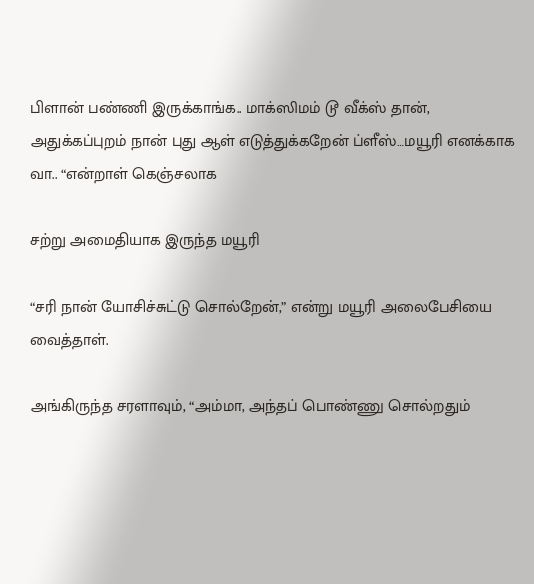பிளான் பண்ணி இருக்காங்க.. மாக்ஸிமம் டூ வீக்ஸ் தான், அதுக்கப்புறம் நான் புது ஆள் எடுத்துக்கறேன் ப்ளீஸ்…மயூரி எனக்காக வா.. “என்றாள் கெஞ்சலாக

சற்று அமைதியாக இருந்த மயூரி

“சரி நான் யோசிச்சுட்டு சொல்றேன்,” என்று மயூரி அலைபேசியை வைத்தாள்.

அங்கிருந்த சரளாவும், “அம்மா, அந்தப் பொண்ணு சொல்றதும்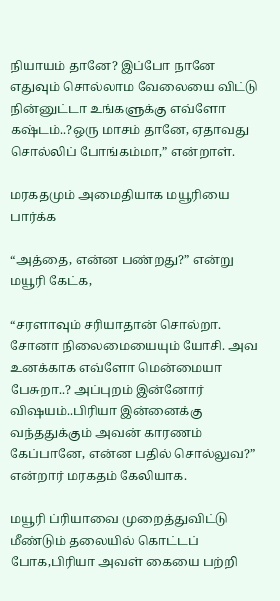நியாயம் தானே? இப்போ நானே எதுவும் சொல்லாம வேலையை விட்டு நின்னுட்டா உங்களுக்கு எவ்ளோ கஷ்டம்..?ஒரு மாசம் தானே, ஏதாவது சொல்லிப் போங்கம்மா,” என்றாள்.

மரகதமும் அமைதியாக மயூரியை பார்க்க

“அத்தை, என்ன பண்றது?” என்று மயூரி கேட்க,

“சரளாவும் சரியாதான் சொல்றா. சோனா நிலைமையையும் யோசி. அவ உனக்காக எவ்ளோ மென்மையா பேசுறா..? அப்புறம் இன்னோர் விஷயம்..பிரியா இன்னைக்கு வந்ததுக்கும் அவன் காரணம் கேப்பானே, என்ன பதில் சொல்லுவ?” என்றார் மரகதம் கேலியாக.

மயூரி ப்ரியாவை முறைத்துவிட்டு மீண்டும் தலையில் கொட்டப் போக,பிரியா அவள் கையை பற்றி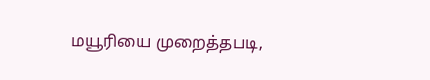மயூரியை முறைத்தபடி,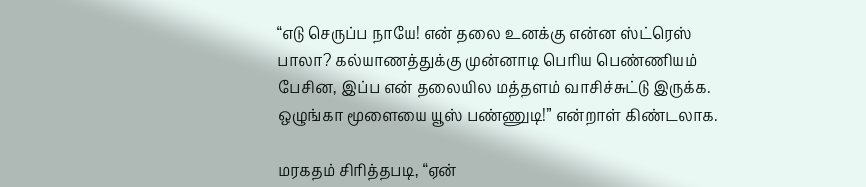“எடு செருப்ப நாயே! என் தலை உனக்கு என்ன ஸ்ட்ரெஸ் பாலா? கல்யாணத்துக்கு முன்னாடி பெரிய பெண்ணியம் பேசின, இப்ப என் தலையில மத்தளம் வாசிச்சுட்டு இருக்க. ஒழுங்கா மூளையை யூஸ் பண்ணுடி!” என்றாள் கிண்டலாக.

மரகதம் சிரித்தபடி, “ஏன்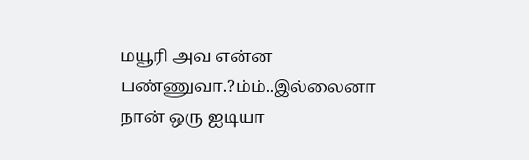மயூரி அவ என்ன பண்ணுவா.?ம்ம்..இல்லைனா நான் ஒரு ஐடியா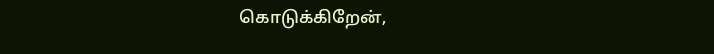கொடுக்கிறேன்,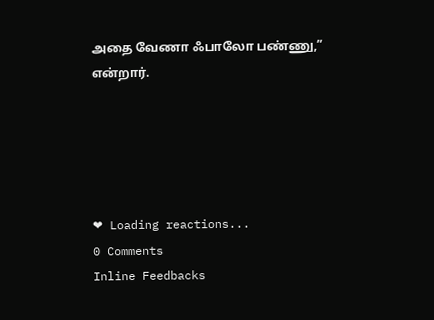அதை வேணா ஃபாலோ பண்ணு,” என்றார்.





❤ Loading reactions...
0 Comments
Inline Feedbacks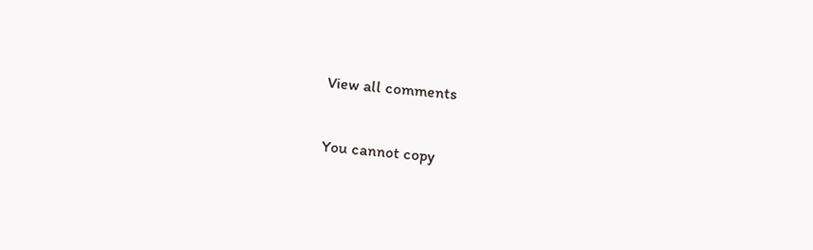View all comments

You cannot copy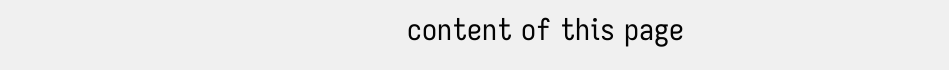content of this page